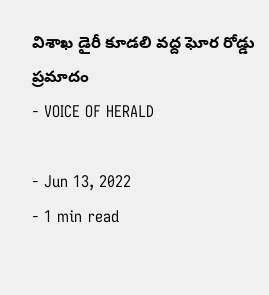విశాఖ డైరీ కూడలి వద్ద ఘోర రోడ్డు ప్రమాదం
- VOICE OF HERALD

- Jun 13, 2022
- 1 min read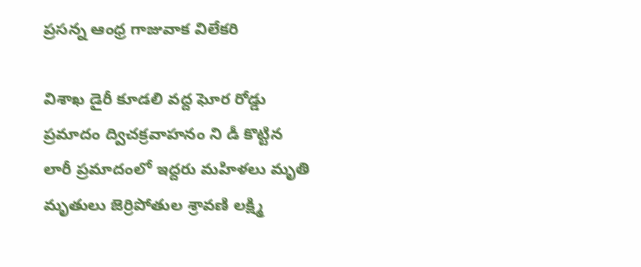ప్రసన్న ఆంధ్ర గాజువాక విలేకరి

విశాఖ డైరీ కూడలి వద్ద ఘోర రోడ్డు ప్రమాదం ద్విచక్రవాహనం ని డీ కొట్టిన లారీ ప్రమాదంలో ఇద్దరు మహిళలు మృతి మృతులు జెర్రిపోతుల శ్రావణి లక్ష్మి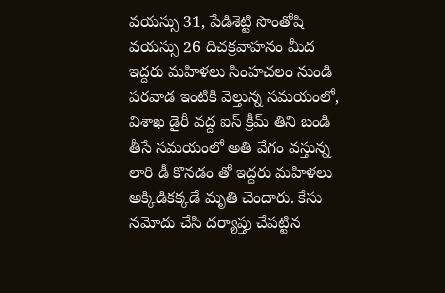వయస్సు 31, పేడిశెట్టి సొంతోషి వయస్సు 26 దిచక్రవాహనం మీద ఇద్దరు మహిళలు సింహచలం నుండి పరవాడ ఇంటికి వెల్తున్న సమయంలో, విశాఖ డైరీ వద్ద ఐస్ క్రీమ్ తిని బండి తీసే సమయంలో అతి వేగం వస్తున్న లారి డీ కొనడం తో ఇద్దరు మహిళలు అక్కిడికక్కడే మృతి చెందారు. కేసు నమోదు చేసి దర్యాప్తు చేపట్టిన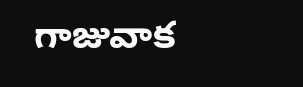గాజువాక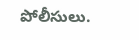పోలీసులు.